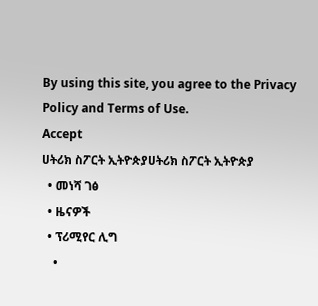By using this site, you agree to the Privacy Policy and Terms of Use.
Accept
ሀትሪክ ስፖርት ኢትዮጵያሀትሪክ ስፖርት ኢትዮጵያ
  • መነሻ ገፅ
  • ዜናዎች
  • ፕሪሚየር ሊግ
    •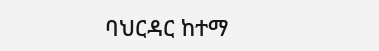ባህርዳር ከተማ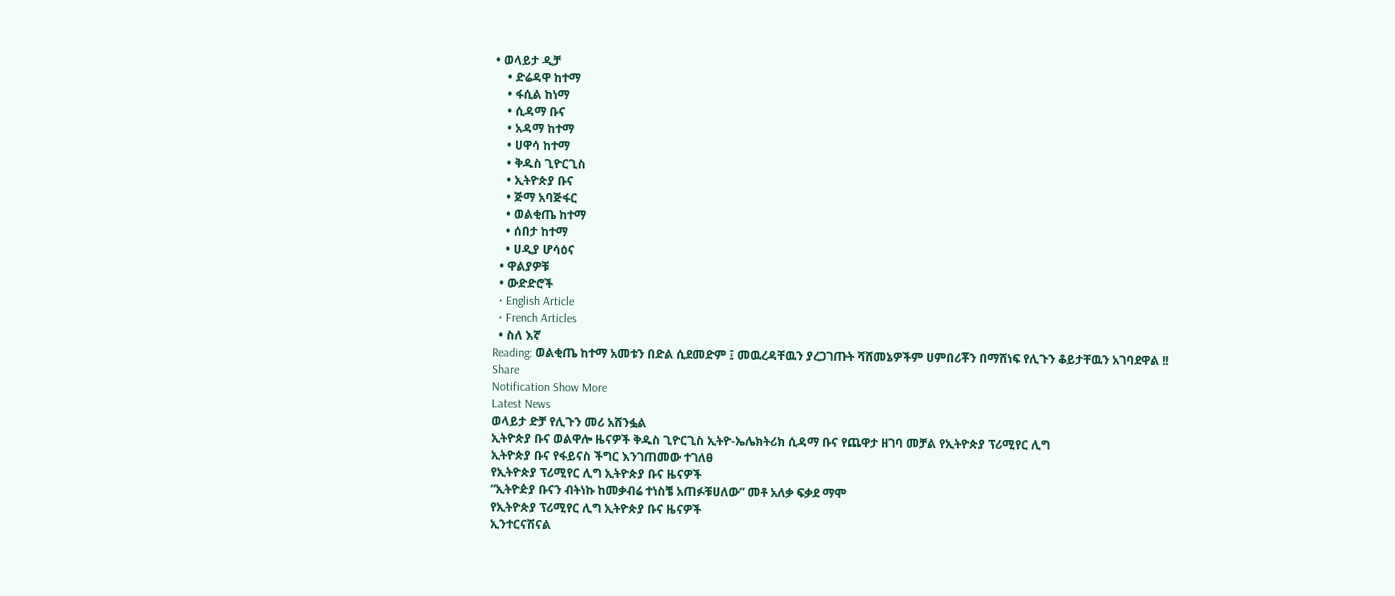• ወላይታ ዲቻ
    • ድሬዳዋ ከተማ
    • ፋሲል ከነማ
    • ሲዳማ ቡና
    • አዳማ ከተማ
    • ሀዋሳ ከተማ
    • ቅዱስ ጊዮርጊስ
    • ኢትዮጵያ ቡና
    • ጅማ አባጅፋር
    • ወልቂጤ ከተማ
    • ሰበታ ከተማ
    • ሀዲያ ሆሳዕና
  • ዋልያዎቹ
  • ውድድሮች
  • English Article
  • French Articles
  • ስለ እኛ
Reading: ወልቂጤ ከተማ አመቱን በድል ሲደመድም ፤ መዉረዳቸዉን ያረጋገጡት ሻሸመኔዎችም ሀምበሪቾን በማሸነፍ የሊጉን ቆይታቸዉን አገባደዋል !!
Share
Notification Show More
Latest News
ወላይታ ድቻ የሊጉን መሪ አሸንፏል
ኢትዮጵያ ቡና ወልዋሎ ዜናዎች ቅዱስ ጊዮርጊስ ኢትዮ-ኤሌክትሪክ ሲዳማ ቡና የጨዋታ ዘገባ መቻል የኢትዮጵያ ፕሪሚየር ሊግ
ኢትዮጵያ ቡና የፋይናስ ችግር እንገጠመው ተገለፀ
የኢትዮጵያ ፕሪሚየር ሊግ ኢትዮጵያ ቡና ዜናዎች
“ኢትዮዽያ ቡናን ብትነኩ ከመቃብሬ ተነስቼ አጠፉቹሀለው” መቶ አለቃ ፍቃደ ማሞ
የኢትዮጵያ ፕሪሚየር ሊግ ኢትዮጵያ ቡና ዜናዎች
ኢንተርናሽናል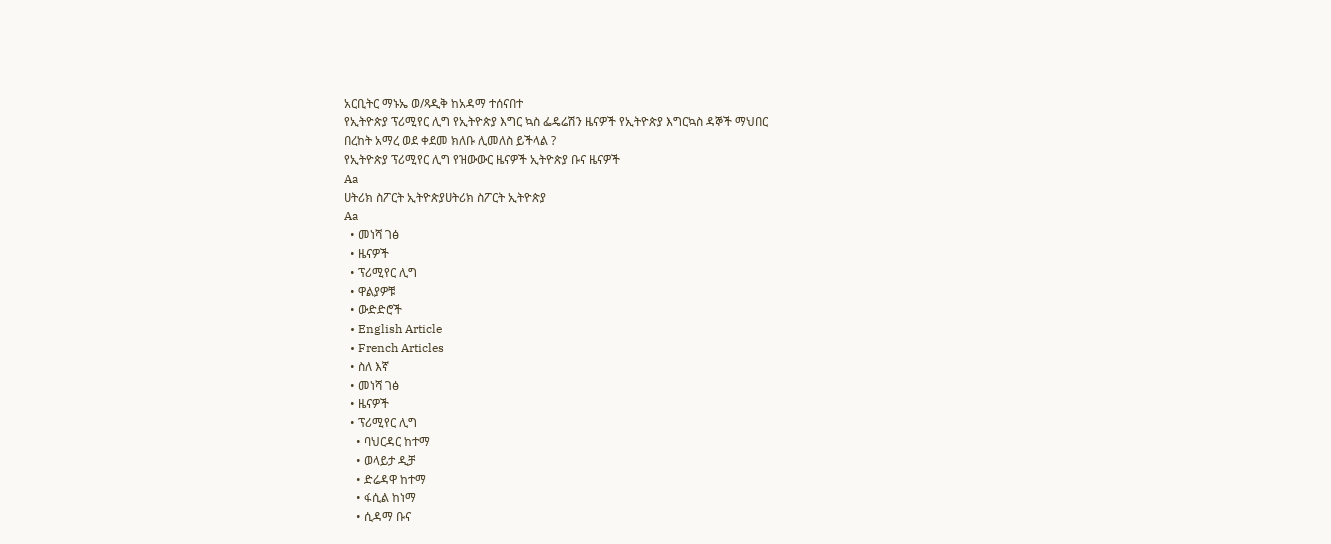አርቢትር ማኑኤ ወ/ጻዲቅ ከአዳማ ተሰናበተ
የኢትዮጵያ ፕሪሚየር ሊግ የኢትዮጵያ እግር ኳስ ፌዴሬሽን ዜናዎች የኢትዮጵያ እግርኳስ ዳኞች ማህበር
በረከት አማረ ወደ ቀደመ ክለቡ ሊመለስ ይችላል ?
የኢትዮጵያ ፕሪሚየር ሊግ የዝውውር ዜናዎች ኢትዮጵያ ቡና ዜናዎች
Aa
ሀትሪክ ስፖርት ኢትዮጵያሀትሪክ ስፖርት ኢትዮጵያ
Aa
  • መነሻ ገፅ
  • ዜናዎች
  • ፕሪሚየር ሊግ
  • ዋልያዎቹ
  • ውድድሮች
  • English Article
  • French Articles
  • ስለ እኛ
  • መነሻ ገፅ
  • ዜናዎች
  • ፕሪሚየር ሊግ
    • ባህርዳር ከተማ
    • ወላይታ ዲቻ
    • ድሬዳዋ ከተማ
    • ፋሲል ከነማ
    • ሲዳማ ቡና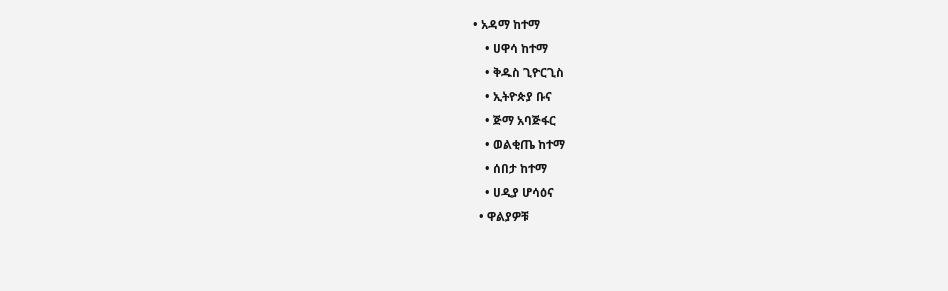• አዳማ ከተማ
    • ሀዋሳ ከተማ
    • ቅዱስ ጊዮርጊስ
    • ኢትዮጵያ ቡና
    • ጅማ አባጅፋር
    • ወልቂጤ ከተማ
    • ሰበታ ከተማ
    • ሀዲያ ሆሳዕና
  • ዋልያዎቹ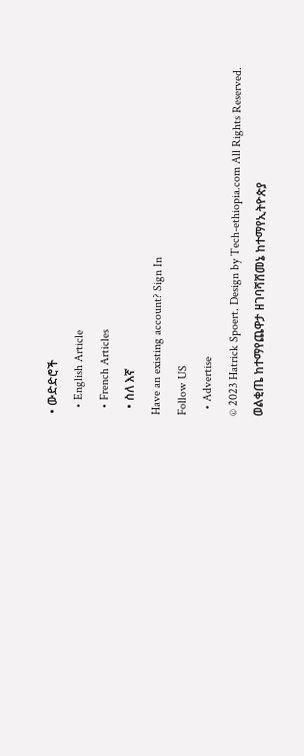• ውድድሮች
  • English Article
  • French Articles
  • ስለ እኛ
Have an existing account? Sign In
Follow US
  • Advertise
© 2023 Hatrick Spoert. Design by Tech-ethiopia.com All Rights Reserved.
ወልቂጤ ከተማየጨዋታ ዘገባሻሸመኔ ከተማየኢትዮጵያ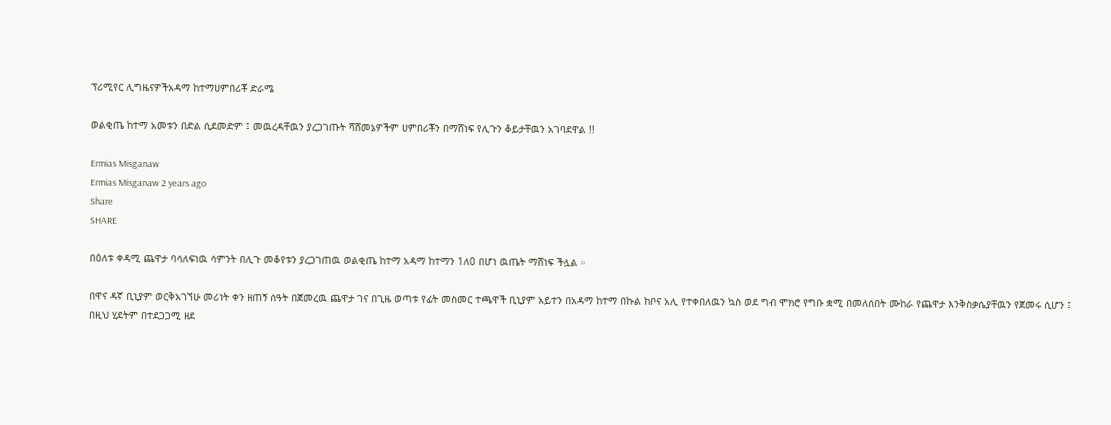ፕሪሚየር ሊግዜናዎችአዳማ ከተማሀምበሪቾ ድራሜ

ወልቂጤ ከተማ አመቱን በድል ሲደመድም ፤ መዉረዳቸዉን ያረጋገጡት ሻሸመኔዎችም ሀምበሪቾን በማሸነፍ የሊጉን ቆይታቸዉን አገባደዋል !!

Ermias Misganaw
Ermias Misganaw 2 years ago
Share
SHARE

በዕለቱ ቀዳሚ ጨዋታ ባሳለፍነዉ ሳምንት በሊጉ መቆየቱን ያረጋገጠዉ ወልቂጤ ከተማ አዳማ ከተማን 1ለ0 በሆነ ዉጤት ማሸነፍ ችሏል ።

በዋና ዳኛ ቢኒያም ወርቅአገኘሁ መሪነት ቀን ዘጠኝ ሰዓት በጀመረዉ ጨዋታ ገና በጊዜ ወጣቱ የፊት መስመር ተጫዋች ቢኒያም አይተን በአዳማ ከተማ በኩል ከቦና አሊ የተቀበለዉን ኳስ ወደ ግብ ሞክሮ የግቡ ቋሚ በመለሰበት ሙከራ የጨዋታ እንቅስቃሴያቸዉን የጀመሩ ሲሆን ፤ በዚህ ሂደትም በተደጋጋሚ ዘደ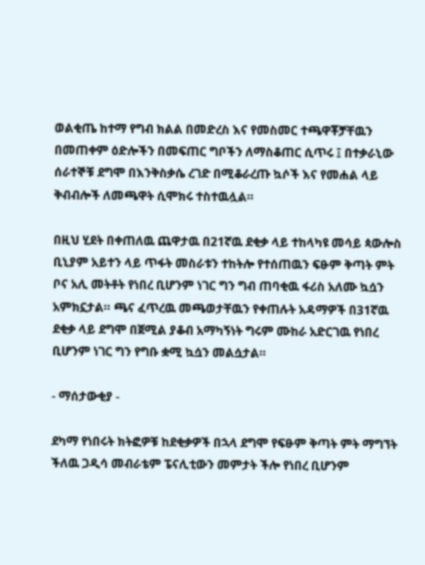ወልቂጤ ከተማ የግብ ክልል በመድረስ እና የመስመር ተጫዋቾቻቸዉን በመጠቀም ዕድሎችን በመፍጠር ግቦችን ለማስቆጠር ሲጥሩ ፤ በተቃራኒው ሰራተኞቹ ደግሞ በእንቅስቃሴ ረገድ በሚቆራረጡ ኳሶች እና የመሐል ላይ ቅብብሎች ለመጫዋት ሲሞክሩ ተስተዉሏል።

በዚህ ሂደት በቀጠለዉ ጨዋታዉ በ21ኛዉ ደቂቃ ላይ ተከላካዩ መሳይ ጳውሎስ ቢኒያም አይተን ላይ ጥፋት መስራቱን ተከትሎ የተሰጠዉን ፍፁም ቅጣት ምት ቦና አሊ መትቶት የነበረ ቢሆንም ነገር ግን ግብ ጠባቂዉ ፋሪስ አለሙ ኳሷን አምክኗታል። ጫና ፈጥረዉ መጫወታቸዉን የቀጠሉት አዳማዎች በ31ኛዉ ደቂቃ ላይ ደግሞ በጀሚል ያቆብ አማካኝነት ግሩም ሙከራ አድርገዉ የነበረ ቢሆንም ነገር ግን የግቡ ቋሚ ኳሷን መልሷታል።

- ማሰታውቂያ -

ደካማ የነበሩት ክትፎዎቹ ከደቂቃዎች በኋላ ደግሞ የፍፁም ቅጣት ምት ማግኘት ችለዉ ጋዲሳ መብራቴም ፔናሊቲውን መምታት ችሎ የነበረ ቢሆንም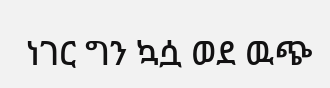ነገር ግን ኳሷ ወደ ዉጭ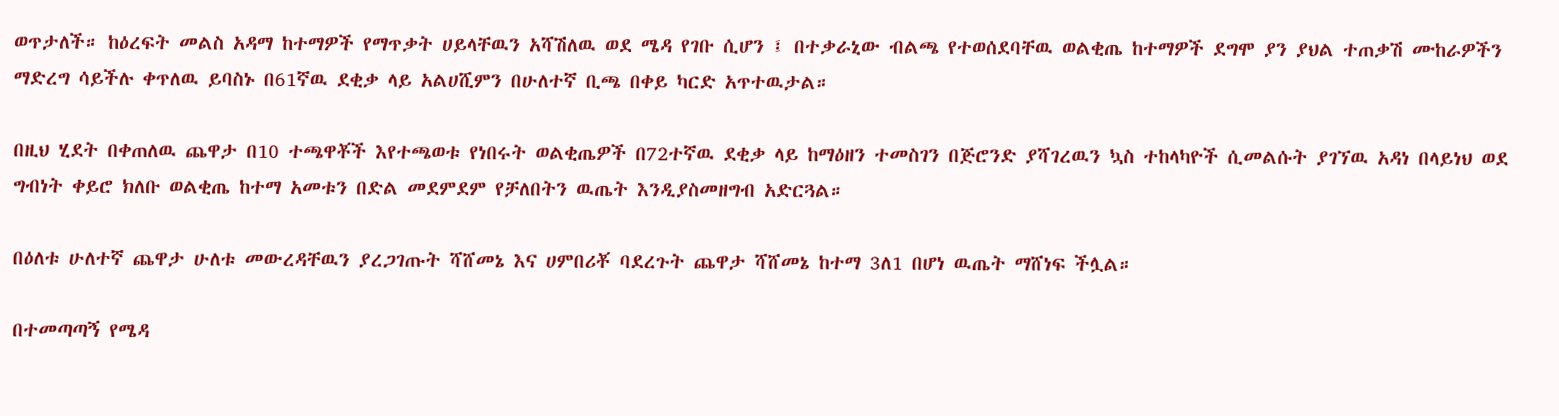ወጥታለች። ከዕረፍት መልስ አዳማ ከተማዎች የማጥቃት ሀይላቸዉን አሻሽለዉ ወደ ሜዳ የገቡ ሲሆን ፤ በተቃራኒው ብልጫ የተወሰደባቸዉ ወልቂጤ ከተማዎች ደግሞ ያን ያህል ተጠቃሽ ሙከራዎችን ማድረግ ሳይችሉ ቀጥለዉ ይባስኑ በ61ኛዉ ደቂቃ ላይ አልሀሺምን በሁለተኛ ቢጫ በቀይ ካርድ አጥተዉታል።

በዚህ ሂደት በቀጠለዉ ጨዋታ በ10 ተጫዋቾች እየተጫወቱ የነበሩት ወልቂጤዎች በ72ተኛዉ ደቂቃ ላይ ከማዕዘን ተመስገን በጅሮንድ ያሻገረዉን ኳስ ተከላካዮች ሲመልሱት ያገኘዉ አዳነ በላይነህ ወደ ግብነት ቀይሮ ክለቡ ወልቂጤ ከተማ አመቱን በድል መደምደም የቻለበትን ዉጤት እንዲያስመዘግብ አድርጓል።

በዕለቱ ሁለተኛ ጨዋታ ሁለቱ መውረዳቸዉን ያረጋገጡት ሻሸመኔ እና ሀምበሪቾ ባደረጉት ጨዋታ ሻሸመኔ ከተማ 3ለ1 በሆነ ዉጤት ማሸነፍ ችሏል።

በተመጣጣኝ የሜዳ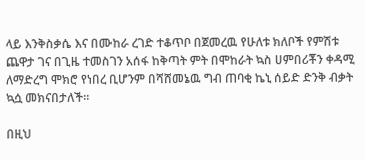ላይ እንቅስቃሴ እና በሙከራ ረገድ ተቆጥቦ በጀመረዉ የሁለቱ ክለቦች የምሽቱ ጨዋታ ገና በጊዜ ተመስገን አሰፋ ከቅጣት ምት በሞከራት ኳስ ሀምበሪቾን ቀዳሚ ለማድረግ ሞክሮ የነበረ ቢሆንም በሻሸመኔዉ ግብ ጠባቂ ኬኒ ሰይድ ድንቅ ብቃት ኳሷ መክናበታለች።

በዚህ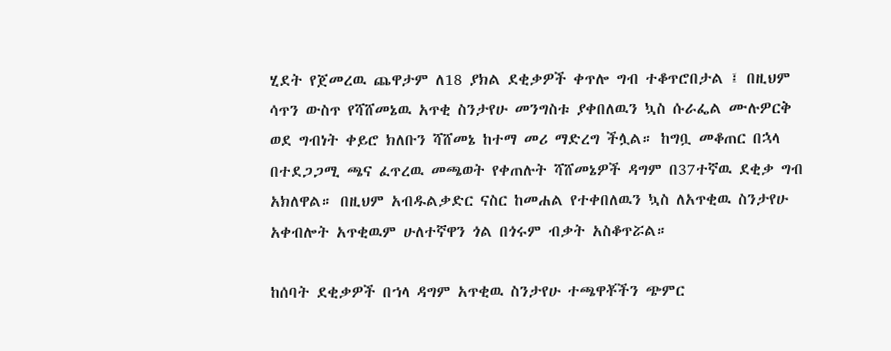ሂደት የጀመረዉ ጨዋታም ለ18 ያክል ደቂቃዎች ቀጥሎ ግብ ተቆጥሮበታል ፤ በዚህም ሳጥን ውስጥ የሻሸመኔዉ አጥቂ ስንታየሁ መንግስቱ ያቀበለዉን ኳስ ሱራፌል ሙሉዎርቅ ወደ ግብነት ቀይሮ ክለቡን ሻሸመኔ ከተማ መሪ ማድረግ ችሏል። ከግቧ መቆጠር በኋላ በተደጋጋሚ ጫና ፈጥረዉ መጫወት የቀጠሉት ሻሸመኔዎች ዳግም በ37ተኛዉ ደቂቃ ግብ አክለዋል። በዚህም አብዱልቃድር ናስር ከመሐል የተቀበለዉን ኳስ ለአጥቂዉ ስንታየሁ አቀብሎት አጥቂዉም ሁለተኛዋን ጎል በጎሩም ብቃት አስቆጥሯል።

ከሰባት ደቂቃዎች በኀላ ዳግም አጥቂዉ ስንታየሁ ተጫዋቾችን ጭምር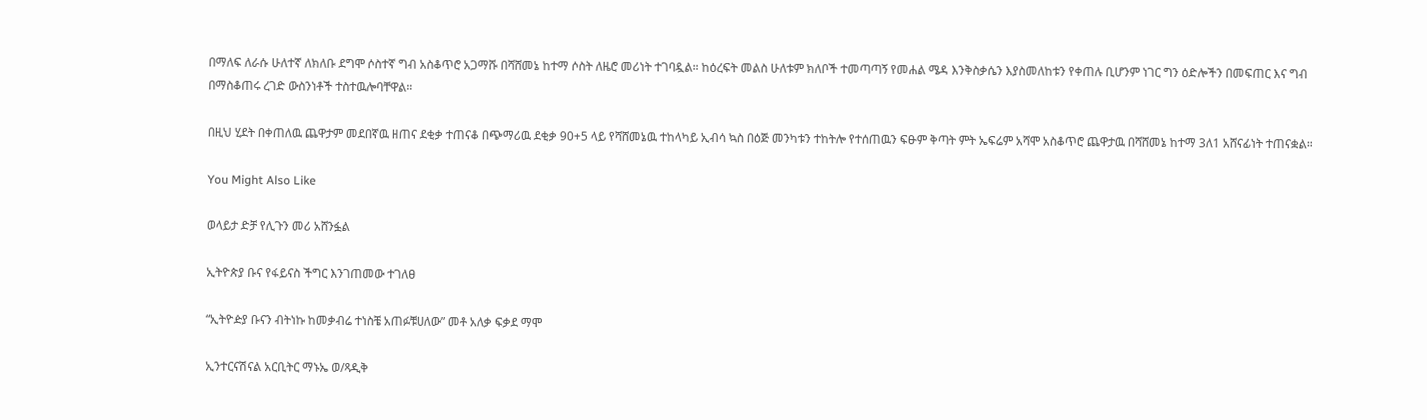በማለፍ ለራሱ ሁለተኛ ለክለቡ ደግሞ ሶስተኛ ግብ አስቆጥሮ አጋማሹ በሻሸመኔ ከተማ ሶስት ለዜሮ መሪነት ተገባዷል። ከዕረፍት መልስ ሁለቱም ክለቦች ተመጣጣኝ የመሐል ሜዳ እንቅስቃሴን እያስመለከቱን የቀጠሉ ቢሆንም ነገር ግን ዕድሎችን በመፍጠር እና ግብ በማስቆጠሩ ረገድ ውስንነቶች ተስተዉሎባቸዋል።

በዚህ ሂደት በቀጠለዉ ጨዋታም መደበኛዉ ዘጠና ደቂቃ ተጠናቆ በጭማሪዉ ደቂቃ 90+5 ላይ የሻሸመኔዉ ተከላካይ ኢብሳ ኳስ በዕጅ መንካቱን ተከትሎ የተሰጠዉን ፍፁም ቅጣት ምት ኤፍሬም አሻሞ አስቆጥሮ ጨዋታዉ በሻሸመኔ ከተማ 3ለ1 አሸናፊነት ተጠናቋል።

You Might Also Like

ወላይታ ድቻ የሊጉን መሪ አሸንፏል

ኢትዮጵያ ቡና የፋይናስ ችግር እንገጠመው ተገለፀ

“ኢትዮዽያ ቡናን ብትነኩ ከመቃብሬ ተነስቼ አጠፉቹሀለው” መቶ አለቃ ፍቃደ ማሞ

ኢንተርናሽናል አርቢትር ማኑኤ ወ/ጻዲቅ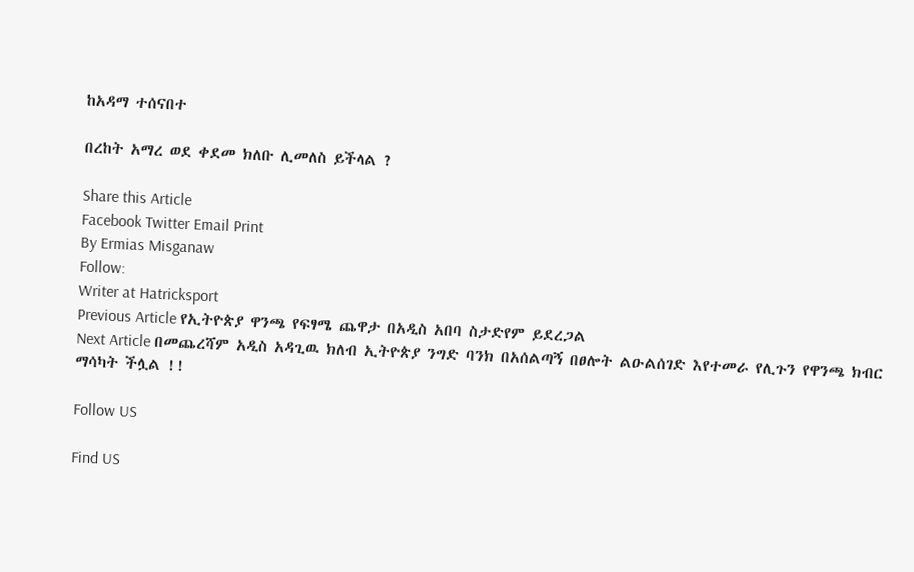ከአዳማ ተሰናበተ

በረከት አማረ ወደ ቀደመ ክለቡ ሊመለስ ይችላል ?

Share this Article
Facebook Twitter Email Print
By Ermias Misganaw
Follow:
Writer at Hatricksport
Previous Article የኢትዮጵያ ዋንጫ የፍፃሜ ጨዋታ በአዲስ አበባ ስታድየም ይደረጋል
Next Article በመጨረሻም አዲስ አዳጊዉ ክለብ ኢትዮጵያ ንግድ ባንክ በአሰልጣኝ በፀሎት ልዑልሰገድ እየተመራ የሊጉን የዋንጫ ክብር ማሳካት ችሏል !!

Follow US

Find US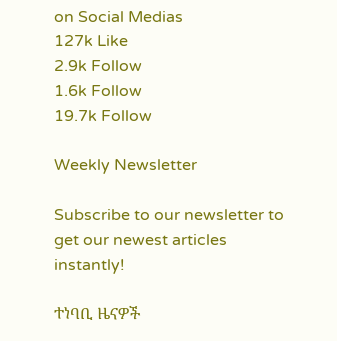on Social Medias
127k Like
2.9k Follow
1.6k Follow
19.7k Follow

Weekly Newsletter

Subscribe to our newsletter to get our newest articles instantly!

ተነባቢ ዜናዎች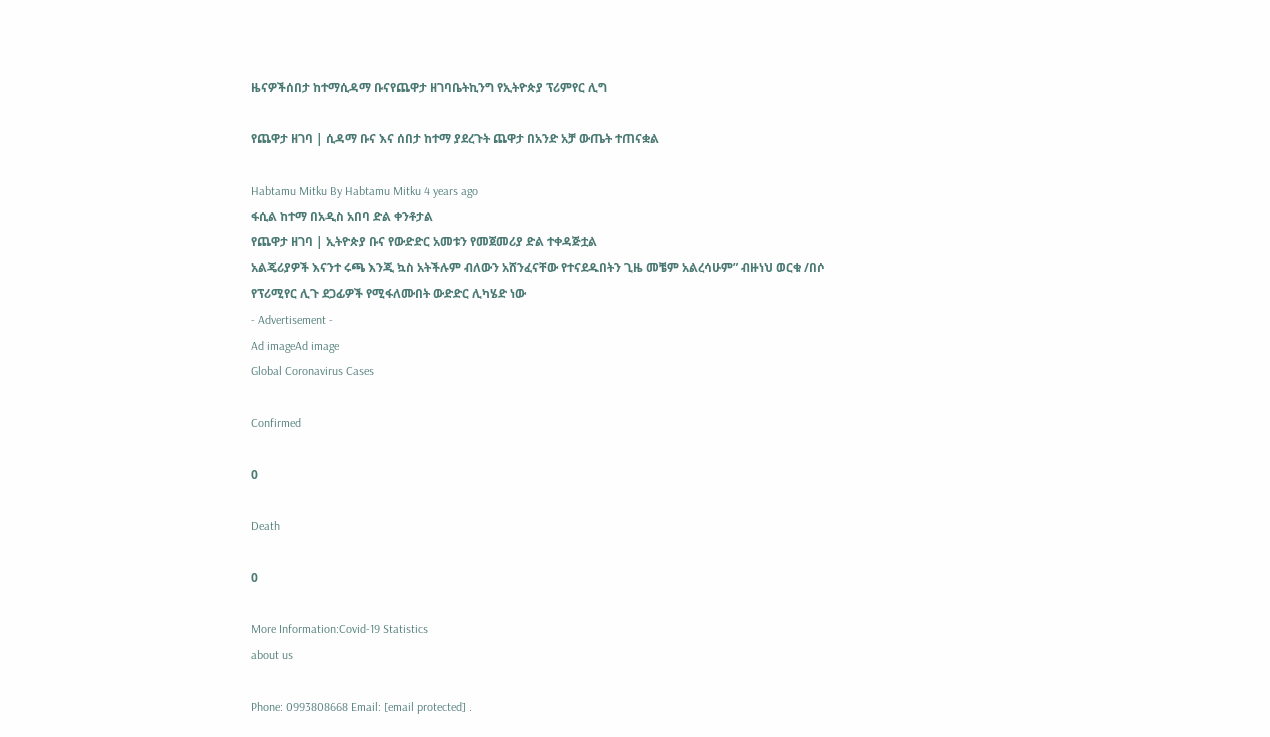ዜናዎችሰበታ ከተማሲዳማ ቡናየጨዋታ ዘገባቤትኪንግ የኢትዮጵያ ፕሪምየር ሊግ

የጨዋታ ዘገባ | ሲዳማ ቡና እና ሰበታ ከተማ ያደረጉት ጨዋታ በአንድ አቻ ውጤት ተጠናቋል

Habtamu Mitku By Habtamu Mitku 4 years ago
ፋሲል ከተማ በአዲስ አበባ ድል ቀንቶታል
የጨዋታ ዘገባ | ኢትዮጵያ ቡና የውድድር አመቱን የመጀመሪያ ድል ተቀዳጅቷል
አልጄሪያዎች እናንተ ሩጫ እንጂ ኳስ አትችሉም ብለውን አሸንፈናቸው የተናደዱበትን ጊዜ መቼም አልረሳሁም” ብዙነህ ወርቁ /በሶ
የፕሪሚየር ሊጉ ደጋፊዎች የሚፋለሙበት ውድድር ሊካሄድ ነው
- Advertisement -
Ad imageAd image
Global Coronavirus Cases

Confirmed

0

Death

0

More Information:Covid-19 Statistics
about us

Phone: 0993808668 Email: [email protected] .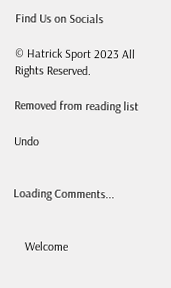Find Us on Socials

© Hatrick Sport 2023 All Rights Reserved.

Removed from reading list

Undo


Loading Comments...


    Welcome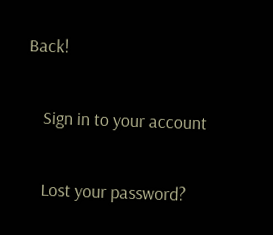Back!

    Sign in to your account

    Lost your password?